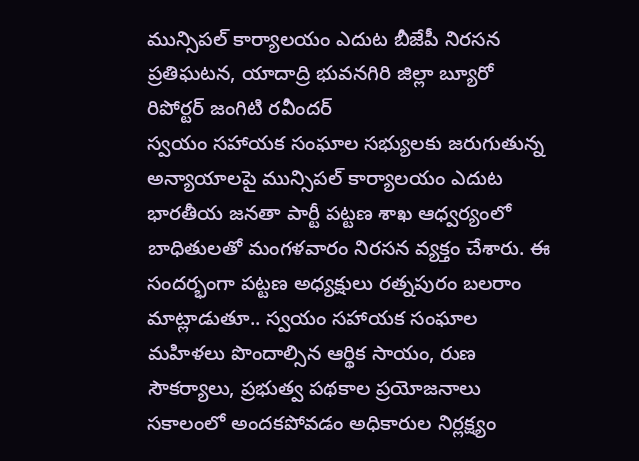మున్సిపల్ కార్యాలయం ఎదుట బీజేపీ నిరసన
ప్రతిఘటన, యాదాద్రి భువనగిరి జిల్లా బ్యూరో రిపోర్టర్ జంగిటి రవీందర్
స్వయం సహాయక సంఘాల సభ్యులకు జరుగుతున్న అన్యాయాలపై మున్సిపల్ కార్యాలయం ఎదుట భారతీయ జనతా పార్టీ పట్టణ శాఖ ఆధ్వర్యంలో బాధితులతో మంగళవారం నిరసన వ్యక్తం చేశారు. ఈ సందర్భంగా పట్టణ అధ్యక్షులు రత్నపురం బలరాం మాట్లాడుతూ.. స్వయం సహాయక సంఘాల మహిళలు పొందాల్సిన ఆర్థిక సాయం, రుణ సౌకర్యాలు, ప్రభుత్వ పథకాల ప్రయోజనాలు సకాలంలో అందకపోవడం అధికారుల నిర్లక్ష్యం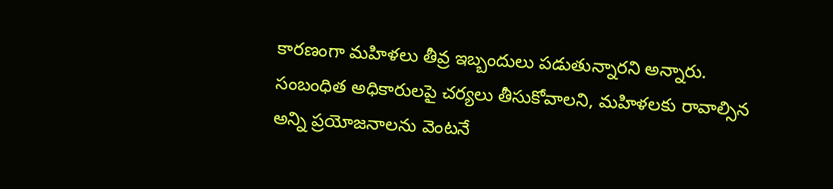కారణంగా మహిళలు తీవ్ర ఇబ్బందులు పడుతున్నారని అన్నారు. సంబంధిత అధికారులపై చర్యలు తీసుకోవాలని, మహిళలకు రావాల్సిన అన్ని ప్రయోజనాలను వెంటనే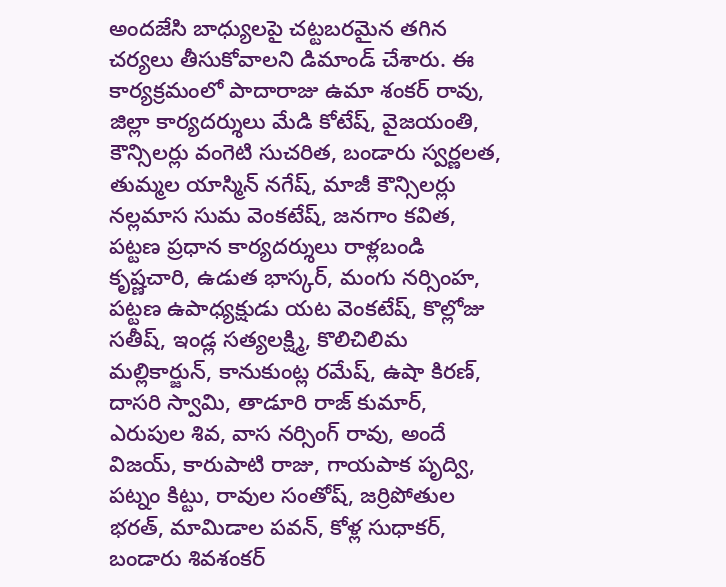అందజేసి బాధ్యులపై చట్టబరమైన తగిన చర్యలు తీసుకోవాలని డిమాండ్ చేశారు. ఈ కార్యక్రమంలో పాదారాజు ఉమా శంకర్ రావు, జిల్లా కార్యదర్శులు మేడి కోటేష్, వైజయంతి, కౌన్సిలర్లు వంగెటి సుచరిత, బండారు స్వర్ణలత, తుమ్మల యాస్మిన్ నగేష్, మాజీ కౌన్సిలర్లు నల్లమాస సుమ వెంకటేష్, జనగాం కవిత, పట్టణ ప్రధాన కార్యదర్శులు రాళ్లబండి కృష్ణచారి, ఉడుత భాస్కర్, మంగు నర్సింహ, పట్టణ ఉపాధ్యక్షుడు యట వెంకటేష్, కొల్లోజు సతీష్, ఇండ్ల సత్యలక్ష్మి, కొలిచిలిమ మల్లికార్జున్, కానుకుంట్ల రమేష్, ఉషా కిరణ్, దాసరి స్వామి, తాడూరి రాజ్ కుమార్, ఎరుపుల శివ, వాస నర్సింగ్ రావు, అందే విజయ్, కారుపాటి రాజు, గాయపాక పృద్వి, పట్నం కిట్టు, రావుల సంతోష్, జర్రిపోతుల భరత్, మామిడాల పవన్, కోళ్ల సుధాకర్, బండారు శివశంకర్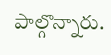పాల్గొన్నారు.